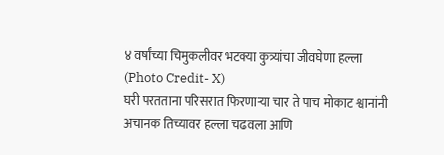४ वर्षांच्या चिमुकलीवर भटक्या कुत्र्यांचा जीवघेणा हल्ला (Photo Credit- X)
घरी परतताना परिसरात फिरणाऱ्या चार ते पाच मोकाट श्वानांनी अचानक तिच्यावर हल्ला चढवला आणि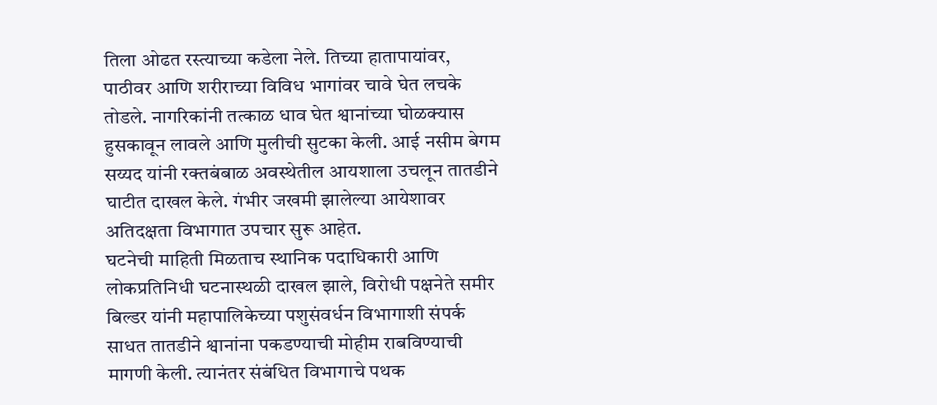तिला ओढत रस्त्याच्या कडेला नेले. तिच्या हातापायांवर, पाठीवर आणि शरीराच्या विविध भागांवर चावे घेत लचके तोडले. नागरिकांनी तत्काळ धाव घेत श्वानांच्या घोळक्यास हुसकावून लावले आणि मुलीची सुटका केली. आई नसीम बेगम सय्यद यांनी रक्तबंबाळ अवस्थेतील आयशाला उचलून तातडीने घाटीत दाखल केले. गंभीर जखमी झालेल्या आयेशावर अतिदक्षता विभागात उपचार सुरू आहेत.
घटनेची माहिती मिळताच स्थानिक पदाधिकारी आणि लोकप्रतिनिधी घटनास्थळी दाखल झाले, विरोधी पक्षनेते समीर बिल्डर यांनी महापालिकेच्या पशुसंवर्धन विभागाशी संपर्क साधत तातडीने श्वानांना पकडण्याची मोहीम राबविण्याची मागणी केली. त्यानंतर संबंधित विभागाचे पथक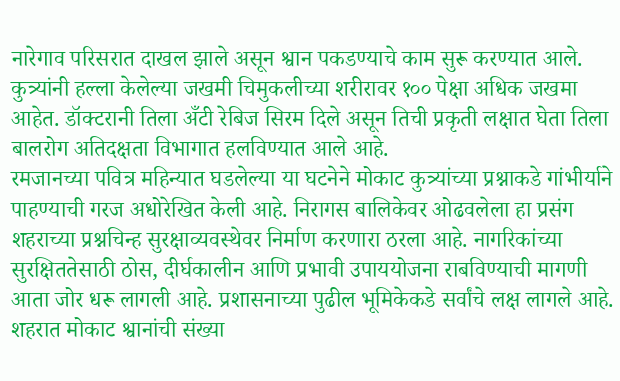नारेगाव परिसरात दाखल झाले असून श्वान पकडण्याचे काम सुरू करण्यात आले.
कुत्र्यांनी हल्ला केलेल्या जखमी चिमुकलीच्या शरीरावर १०० पेक्षा अधिक जखमा आहेत. डॉक्टरानी तिला अँटी रेबिज सिरम दिले असून तिची प्रकृती लक्षात घेता तिला बालरोग अतिदक्षता विभागात हलविण्यात आले आहे.
रमजानच्या पवित्र महिन्यात घडलेल्या या घटनेने मोकाट कुत्र्यांच्या प्रश्नाकडे गांभीर्याने पाहण्याची गरज अधोरेखित केली आहे. निरागस बालिकेवर ओढवलेला हा प्रसंग शहराच्या प्रश्नचिन्ह सुरक्षाव्यवस्थेवर निर्माण करणारा ठरला आहे. नागरिकांच्या सुरक्षिततेसाठी ठोस, दीर्घकालीन आणि प्रभावी उपाययोजना राबविण्याची मागणी आता जोर धरू लागली आहे. प्रशासनाच्या पुढील भूमिकेकडे सर्वांचे लक्ष लागले आहे.
शहरात मोकाट श्वानांची संख्या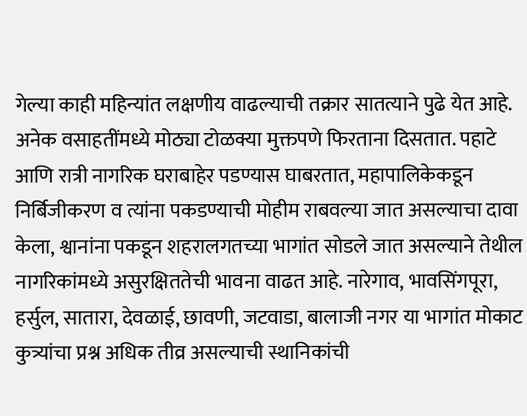गेल्या काही महिन्यांत लक्षणीय वाढल्याची तक्रार सातत्याने पुढे येत आहे. अनेक वसाहतींमध्ये मोठ्या टोळक्या मुक्तपणे फिरताना दिसतात. पहाटे आणि रात्री नागरिक घराबाहेर पडण्यास घाबरतात, महापालिकेकडून निर्बिजीकरण व त्यांना पकडण्याची मोहीम राबवल्या जात असल्याचा दावा केला, श्वानांना पकडून शहरालगतच्या भागांत सोडले जात असल्याने तेथील नागरिकांमध्ये असुरक्षिततेची भावना वाढत आहे. नारेगाव, भावसिंगपूरा, हर्सुल, सातारा, देवळाई, छावणी, जटवाडा, बालाजी नगर या भागांत मोकाट कुत्र्यांचा प्रश्न अधिक तीव्र असल्याची स्थानिकांची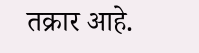तक्रार आहे.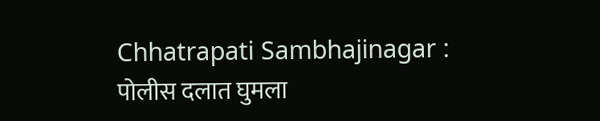Chhatrapati Sambhajinagar : पोलीस दलात घुमला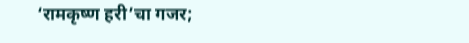‘रामकृष्ण हरी’चा गजर;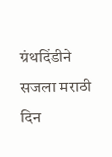ग्रंथदिंडीने सजला मराठी दिन